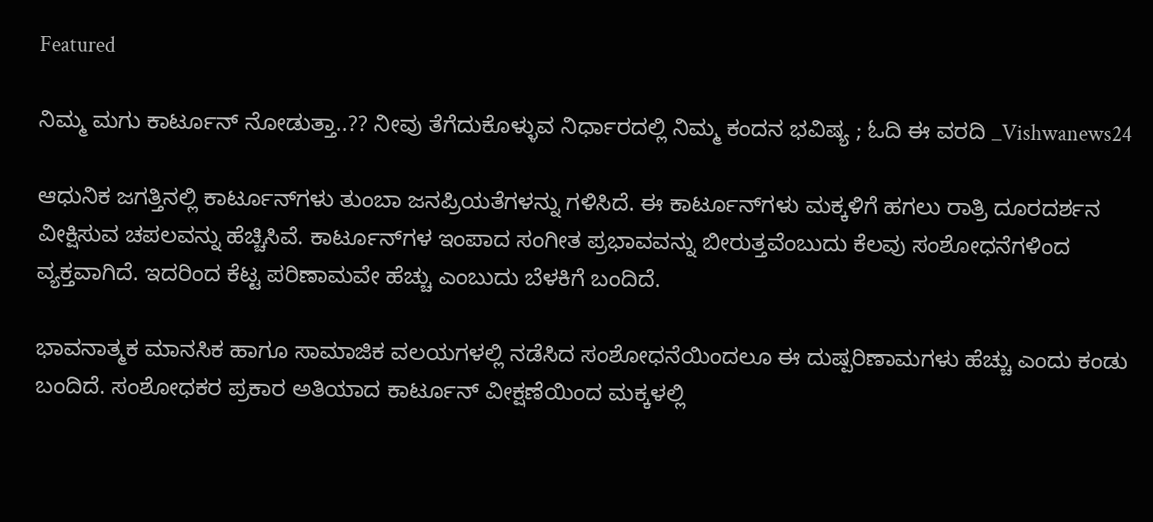Featured

ನಿಮ್ಮ ಮಗು ಕಾರ್ಟೂನ್ ನೋಡುತ್ತಾ..?? ನೀವು ತೆಗೆದುಕೊಳ್ಳುವ ನಿರ್ಧಾರದಲ್ಲಿ ನಿಮ್ಮ ಕಂದನ ಭವಿಷ್ಯ ; ಓದಿ ಈ ವರದಿ _Vishwanews24

ಆಧುನಿಕ ಜಗತ್ತಿನಲ್ಲಿ ಕಾರ್ಟೂನ್‌ಗಳು ತುಂಬಾ ಜನಪ್ರಿಯತೆಗಳನ್ನು ಗಳಿಸಿದೆ. ಈ ಕಾರ್ಟೂನ್‌ಗಳು ಮಕ್ಕಳಿಗೆ ಹಗಲು ರಾತ್ರಿ ದೂರದರ್ಶನ ವೀಕ್ಷಿಸುವ ಚಪಲವನ್ನು ಹೆಚ್ಚಿಸಿವೆ. ಕಾರ್ಟೂನ್‌ಗಳ ಇಂಪಾದ ಸಂಗೀತ ಪ್ರಭಾವವನ್ನು ಬೀರುತ್ತವೆಂಬುದು ಕೆಲವು ಸಂಶೋಧನೆಗಳಿಂದ ವ್ಯಕ್ತವಾಗಿದೆ. ಇದರಿಂದ ಕೆಟ್ಟ ಪರಿಣಾಮವೇ ಹೆಚ್ಚು ಎಂಬುದು ಬೆಳಕಿಗೆ ಬಂದಿದೆ.

ಭಾವನಾತ್ಮಕ ಮಾನಸಿಕ ಹಾಗೂ ಸಾಮಾಜಿಕ ವಲಯಗಳಲ್ಲಿ ನಡೆಸಿದ ಸಂಶೋಧನೆಯಿಂದಲೂ ಈ ದುಷ್ಪರಿಣಾಮಗಳು ಹೆಚ್ಚು ಎಂದು ಕಂಡು ಬಂದಿದೆ. ಸಂಶೋಧಕರ ಪ್ರಕಾರ ಅತಿಯಾದ ಕಾರ್ಟೂನ್ ವೀಕ್ಷಣೆಯಿಂದ ಮಕ್ಕಳಲ್ಲಿ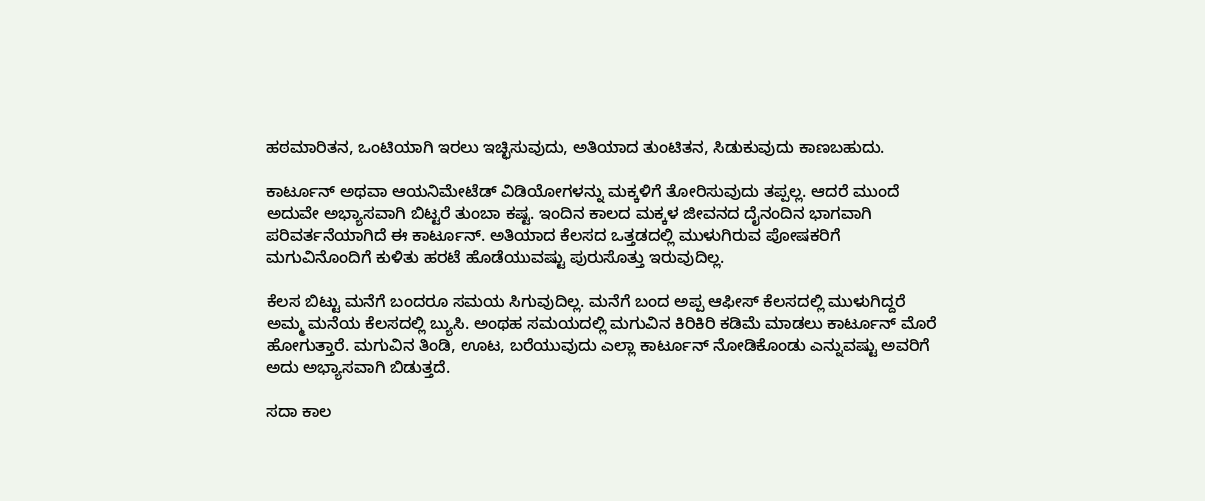ಹಠಮಾರಿತನ, ಒಂಟಿಯಾಗಿ ಇರಲು ಇಚ್ಛಿಸುವುದು, ಅತಿಯಾದ ತುಂಟಿತನ, ಸಿಡುಕುವುದು ಕಾಣಬಹುದು.

ಕಾರ್ಟೂನ್ ಅಥವಾ ಆಯನಿಮೇಟೆಡ್ ವಿಡಿಯೋಗಳನ್ನು ಮಕ್ಕಳಿಗೆ ತೋರಿಸುವುದು ತಪ್ಪಲ್ಲ. ಆದರೆ ಮುಂದೆ ಅದುವೇ ಅಭ್ಯಾಸವಾಗಿ ಬಿಟ್ಟರೆ ತುಂಬಾ ಕಷ್ಟ. ಇಂದಿನ ಕಾಲದ ಮಕ್ಕಳ ಜೀವನದ ದೈನಂದಿನ ಭಾಗವಾಗಿ ಪರಿವರ್ತನೆಯಾಗಿದೆ ಈ ಕಾರ್ಟೂನ್. ಅತಿಯಾದ ಕೆಲಸದ ಒತ್ತಡದಲ್ಲಿ ಮುಳುಗಿರುವ ಪೋಷಕರಿಗೆ ಮಗುವಿನೊಂದಿಗೆ ಕುಳಿತು ಹರಟೆ ಹೊಡೆಯುವಷ್ಟು ಪುರುಸೊತ್ತು ಇರುವುದಿಲ್ಲ.

ಕೆಲಸ ಬಿಟ್ಟು ಮನೆಗೆ ಬಂದರೂ ಸಮಯ ಸಿಗುವುದಿಲ್ಲ. ಮನೆಗೆ ಬಂದ ಅಪ್ಪ ಆಫೀಸ್ ಕೆಲಸದಲ್ಲಿ ಮುಳುಗಿದ್ದರೆ ಅಮ್ಮ ಮನೆಯ ಕೆಲಸದಲ್ಲಿ ಬ್ಯುಸಿ. ಅಂಥಹ ಸಮಯದಲ್ಲಿ ಮಗುವಿನ ಕಿರಿಕಿರಿ ಕಡಿಮೆ ಮಾಡಲು ಕಾರ್ಟೂನ್ ಮೊರೆ ಹೋಗುತ್ತಾರೆ. ಮಗುವಿನ ತಿಂಡಿ, ಊಟ, ಬರೆಯುವುದು ಎಲ್ಲಾ ಕಾರ್ಟೂನ್ ನೋಡಿಕೊಂಡು ಎನ್ನುವಷ್ಟು ಅವರಿಗೆ ಅದು ಅಭ್ಯಾಸವಾಗಿ ಬಿಡುತ್ತದೆ.

ಸದಾ ಕಾಲ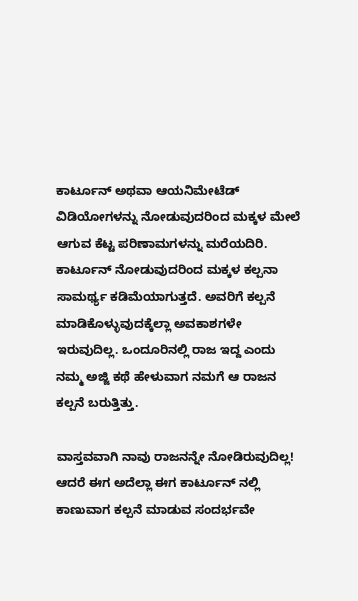ಕಾರ್ಟೂನ್ ಅಥವಾ ಆಯನಿಮೇಟೆಡ್ ವಿಡಿಯೋಗಳನ್ನು ನೋಡುವುದರಿಂದ ಮಕ್ಕಳ ಮೇಲೆ ಆಗುವ ಕೆಟ್ಟ ಪರಿಣಾಮಗಳನ್ನು ಮರೆಯದಿರಿ. ಕಾರ್ಟೂನ್ ನೋಡುವುದರಿಂದ ಮಕ್ಕಳ ಕಲ್ಪನಾ ಸಾಮರ್ಥ್ಯ ಕಡಿಮೆಯಾಗುತ್ತದೆ. ಅವರಿಗೆ ಕಲ್ಪನೆ ಮಾಡಿಕೊಳ್ಳುವುದಕ್ಕೆಲ್ಲಾ ಅವಕಾಶಗಳೇ ಇರುವುದಿಲ್ಲ. ಒಂದೂರಿನಲ್ಲಿ ರಾಜ ಇದ್ದ ಎಂದು ನಮ್ಮ ಅಜ್ಜಿ ಕಥೆ ಹೇಳುವಾಗ ನಮಗೆ ಆ ರಾಜನ ಕಲ್ಪನೆ ಬರುತ್ತಿತ್ತು.

ವಾಸ್ತವವಾಗಿ ನಾವು ರಾಜನನ್ನೇ ನೋಡಿರುವುದಿಲ್ಲ! ಆದರೆ ಈಗ ಅದೆಲ್ಲಾ ಈಗ ಕಾರ್ಟೂನ್ ನಲ್ಲಿ ಕಾಣುವಾಗ ಕಲ್ಪನೆ ಮಾಡುವ ಸಂದರ್ಭವೇ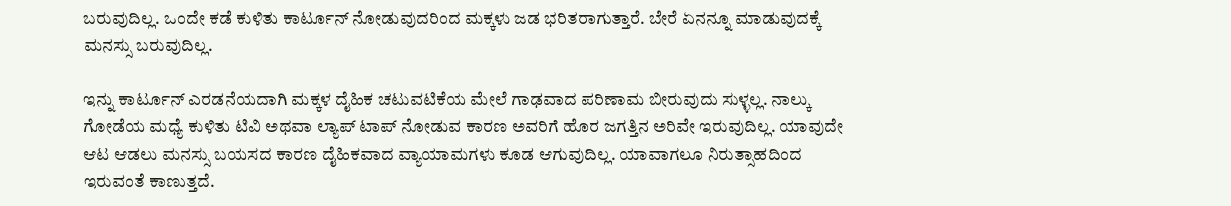ಬರುವುದಿಲ್ಲ. ಒಂದೇ ಕಡೆ ಕುಳಿತು ಕಾರ್ಟೂನ್ ನೋಡುವುದರಿಂದ ಮಕ್ಕಳು ಜಡ ಭರಿತರಾಗುತ್ತಾರೆ. ಬೇರೆ ಏನನ್ನೂ ಮಾಡುವುದಕ್ಕೆ ಮನಸ್ಸು ಬರುವುದಿಲ್ಲ.

ಇನ್ನು ಕಾರ್ಟೂನ್ ಎರಡನೆಯದಾಗಿ ಮಕ್ಕಳ ದೈಹಿಕ ಚಟುವಟಿಕೆಯ ಮೇಲೆ ಗಾಢವಾದ ಪರಿಣಾಮ ಬೀರುವುದು ಸುಳ್ಳಲ್ಲ. ನಾಲ್ಕು ಗೋಡೆಯ ಮಧ್ಯೆ ಕುಳಿತು ಟಿವಿ ಅಥವಾ ಲ್ಯಾಪ್ ಟಾಪ್ ನೋಡುವ ಕಾರಣ ಅವರಿಗೆ ಹೊರ ಜಗತ್ತಿನ ಅರಿವೇ ಇರುವುದಿಲ್ಲ. ಯಾವುದೇ ಆಟ ಆಡಲು ಮನಸ್ಸು ಬಯಸದ ಕಾರಣ ದೈಹಿಕವಾದ ವ್ಯಾಯಾಮಗಳು ಕೂಡ ಆಗುವುದಿಲ್ಲ. ಯಾವಾಗಲೂ ನಿರುತ್ಸಾಹದಿಂದ ಇರುವಂತೆ ಕಾಣುತ್ತದೆ.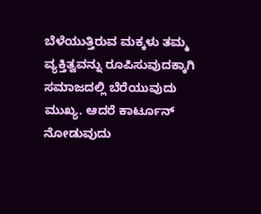ಬೆಳೆಯುತ್ತಿರುವ ಮಕ್ಕಳು ತಮ್ಮ ವ್ಯಕ್ತಿತ್ವವನ್ನು ರೂಪಿಸುವುದಕ್ಕಾಗಿ ಸಮಾಜದಲ್ಲಿ ಬೆರೆಯುವುದು ಮುಖ್ಯ. ಆದರೆ ಕಾರ್ಟೂನ್ ನೋಡುವುದು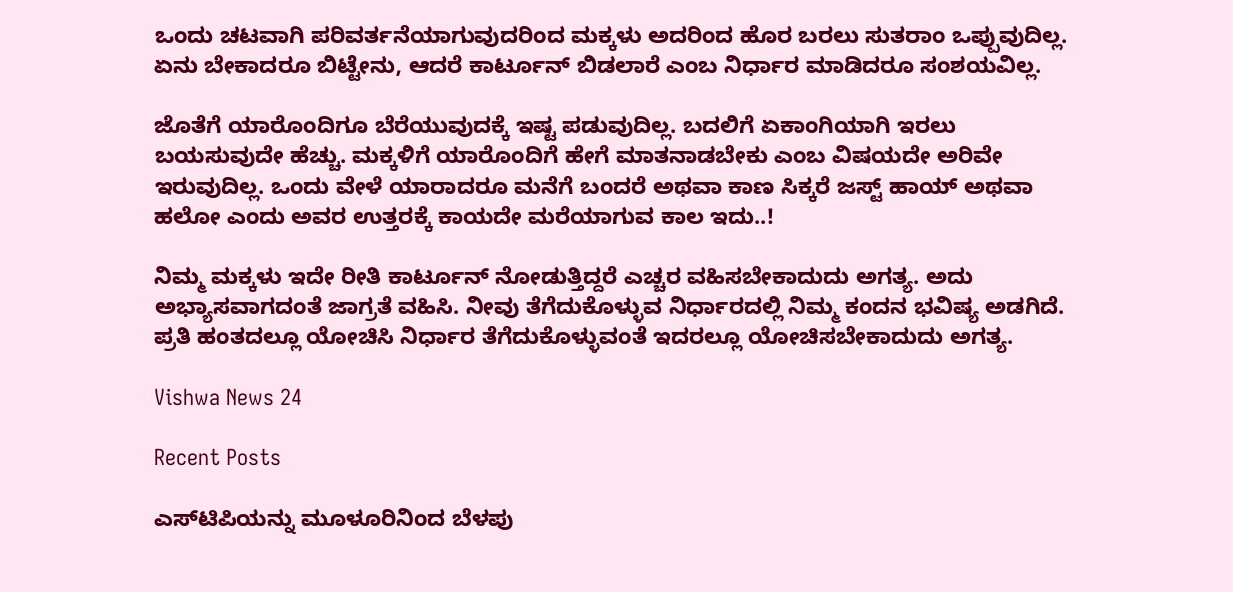ಒಂದು ಚಟವಾಗಿ ಪರಿವರ್ತನೆಯಾಗುವುದರಿಂದ ಮಕ್ಕಳು ಅದರಿಂದ ಹೊರ ಬರಲು ಸುತರಾಂ ಒಪ್ಪುವುದಿಲ್ಲ. ಏನು ಬೇಕಾದರೂ ಬಿಟ್ಟೇನು, ಆದರೆ ಕಾರ್ಟೂನ್ ಬಿಡಲಾರೆ ಎಂಬ ನಿರ್ಧಾರ ಮಾಡಿದರೂ ಸಂಶಯವಿಲ್ಲ.

ಜೊತೆಗೆ ಯಾರೊಂದಿಗೂ ಬೆರೆಯುವುದಕ್ಕೆ ಇಷ್ಟ ಪಡುವುದಿಲ್ಲ. ಬದಲಿಗೆ ಏಕಾಂಗಿಯಾಗಿ ಇರಲು ಬಯಸುವುದೇ ಹೆಚ್ಚು. ಮಕ್ಕಳಿಗೆ ಯಾರೊಂದಿಗೆ ಹೇಗೆ ಮಾತನಾಡಬೇಕು ಎಂಬ ವಿಷಯದೇ ಅರಿವೇ ಇರುವುದಿಲ್ಲ. ಒಂದು ವೇಳೆ ಯಾರಾದರೂ ಮನೆಗೆ ಬಂದರೆ ಅಥವಾ ಕಾಣ ಸಿಕ್ಕರೆ ಜಸ್ಟ್ ಹಾಯ್ ಅಥವಾ ಹಲೋ ಎಂದು ಅವರ ಉತ್ತರಕ್ಕೆ ಕಾಯದೇ ಮರೆಯಾಗುವ ಕಾಲ ಇದು..!

ನಿಮ್ಮ ಮಕ್ಕಳು ಇದೇ ರೀತಿ ಕಾರ್ಟೂನ್ ನೋಡುತ್ತಿದ್ದರೆ ಎಚ್ಚರ ವಹಿಸಬೇಕಾದುದು ಅಗತ್ಯ. ಅದು ಅಭ್ಯಾಸವಾಗದಂತೆ ಜಾಗ್ರತೆ ವಹಿಸಿ. ನೀವು ತೆಗೆದುಕೊಳ್ಳುವ ನಿರ್ಧಾರದಲ್ಲಿ ನಿಮ್ಮ ಕಂದನ ಭವಿಷ್ಯ ಅಡಗಿದೆ. ಪ್ರತಿ ಹಂತದಲ್ಲೂ ಯೋಚಿಸಿ ನಿರ್ಧಾರ ತೆಗೆದುಕೊಳ್ಳುವಂತೆ ಇದರಲ್ಲೂ ಯೋಚಿಸಬೇಕಾದುದು ಅಗತ್ಯ.

Vishwa News 24

Recent Posts

ಎಸ್‌ಟಿಪಿಯನ್ನು ಮೂಳೂರಿನಿಂದ ಬೆಳಪು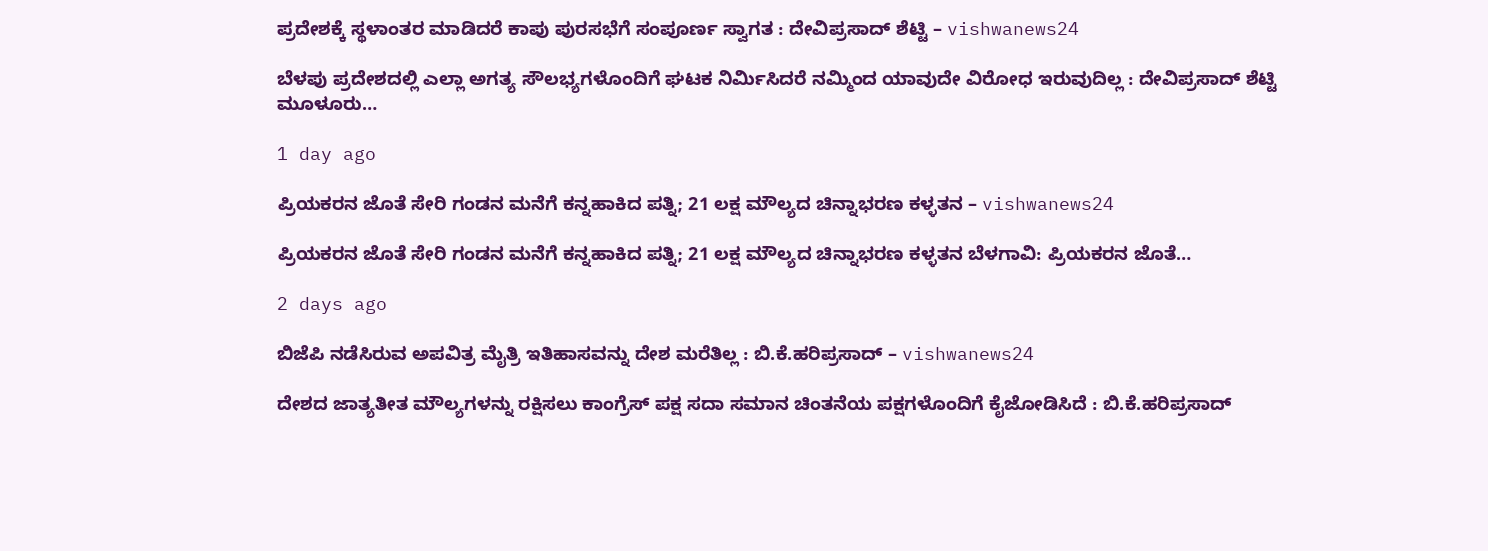ಪ್ರದೇಶಕ್ಕೆ ಸ್ಥಳಾಂತರ ಮಾಡಿದರೆ ಕಾಪು ಪುರಸಭೆಗೆ ಸಂಪೂರ್ಣ ಸ್ವಾಗತ : ದೇವಿಪ್ರಸಾದ್ ಶೆಟ್ಟಿ – vishwanews24

ಬೆಳಪು ಪ್ರದೇಶದಲ್ಲಿ ಎಲ್ಲಾ ಅಗತ್ಯ ಸೌಲಭ್ಯಗಳೊಂದಿಗೆ ಘಟಕ ನಿರ್ಮಿಸಿದರೆ ನಮ್ಮಿಂದ ಯಾವುದೇ ವಿರೋಧ ಇರುವುದಿಲ್ಲ : ದೇವಿಪ್ರಸಾದ್ ಶೆಟ್ಟಿ ಮೂಳೂರು…

1 day ago

ಪ್ರಿಯಕರನ ಜೊತೆ ಸೇರಿ ಗಂಡನ ಮನೆಗೆ ಕನ್ನಹಾಕಿದ ಪತ್ನಿ; 21 ಲಕ್ಷ ಮೌಲ್ಯದ ಚಿನ್ನಾಭರಣ ಕಳ್ಳತನ – vishwanews24

ಪ್ರಿಯಕರನ ಜೊತೆ ಸೇರಿ ಗಂಡನ ಮನೆಗೆ ಕನ್ನಹಾಕಿದ ಪತ್ನಿ; 21 ಲಕ್ಷ ಮೌಲ್ಯದ ಚಿನ್ನಾಭರಣ ಕಳ್ಳತನ ಬೆಳಗಾವಿ: ಪ್ರಿಯಕರನ ಜೊತೆ…

2 days ago

ಬಿಜೆಪಿ ನಡೆಸಿರುವ ಅಪವಿತ್ರ ಮೈತ್ರಿ ಇತಿಹಾಸವನ್ನು ದೇಶ ಮರೆತಿಲ್ಲ : ಬಿ.ಕೆ.ಹರಿಪ್ರಸಾದ್ – vishwanews24

ದೇಶದ ಜಾತ್ಯತೀತ ಮೌಲ್ಯಗಳನ್ನು ರಕ್ಷಿಸಲು ಕಾಂಗ್ರೆಸ್ ಪಕ್ಷ ಸದಾ ಸಮಾನ ಚಿಂತನೆಯ ಪಕ್ಷಗಳೊಂದಿಗೆ ಕೈಜೋಡಿಸಿದೆ : ಬಿ.ಕೆ.ಹರಿಪ್ರಸಾದ್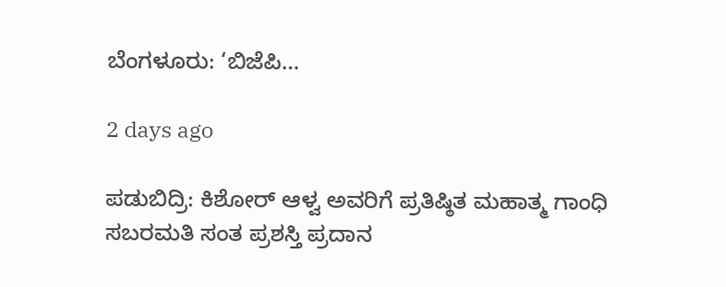ಬೆಂಗಳೂರು: ‘ಬಿಜೆಪಿ…

2 days ago

ಪಡುಬಿದ್ರಿ: ಕಿಶೋರ್ ಆಳ್ವ ಅವರಿಗೆ ಪ್ರತಿಷ್ಠಿತ ಮಹಾತ್ಮ ಗಾಂಧಿ ಸಬರಮತಿ ಸಂತ ಪ್ರಶಸ್ತಿ ಪ್ರದಾನ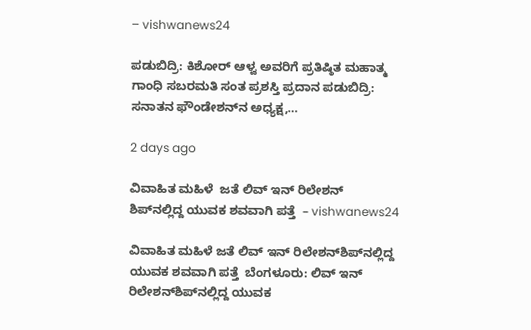– vishwanews24

ಪಡುಬಿದ್ರಿ: ಕಿಶೋರ್ ಆಳ್ವ ಅವರಿಗೆ ಪ್ರತಿಷ್ಠಿತ ಮಹಾತ್ಮ ಗಾಂಧಿ ಸಬರಮತಿ ಸಂತ ಪ್ರಶಸ್ತಿ ಪ್ರದಾನ ಪಡುಬಿದ್ರಿ: ಸನಾತನ ಫೌಂಡೇಶನ್‌ನ ಅಧ್ಯಕ್ಷ,…

2 days ago

ವಿವಾಹಿತ ಮಹಿಳೆ  ಜತೆ ಲಿವ್ ಇನ್ ರಿಲೇಶನ್‌ ಶಿಪ್‌ನಲ್ಲಿದ್ದ ಯುವಕ ಶವವಾಗಿ ಪತ್ತೆ  – vishwanews24

ವಿವಾಹಿತ ಮಹಿಳೆ ಜತೆ ಲಿವ್ ಇನ್ ರಿಲೇಶನ್‌ಶಿಪ್‌ನಲ್ಲಿದ್ದ ಯುವಕ ಶವವಾಗಿ ಪತ್ತೆ  ಬೆಂಗಳೂರು: ಲಿವ್ ಇನ್ ರಿಲೇಶನ್‌ಶಿಪ್‌ನಲ್ಲಿದ್ದ ಯುವಕ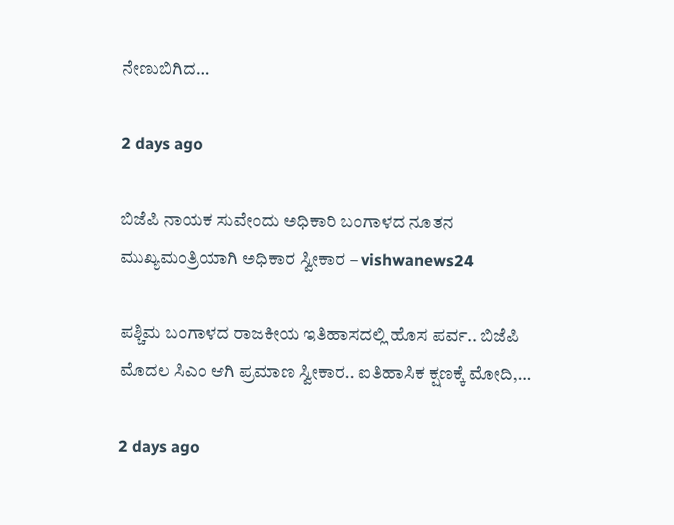ನೇಣುಬಿಗಿದ…

2 days ago

ಬಿಜೆಪಿ ನಾಯಕ ಸುವೇಂದು ಅಧಿಕಾರಿ ಬಂಗಾಳದ ನೂತನ ಮುಖ್ಯಮಂತ್ರಿಯಾಗಿ ಅಧಿಕಾರ ಸ್ವೀಕಾರ – vishwanews24

ಪಶ್ಚಿಮ ಬಂಗಾಳದ ರಾಜಕೀಯ ಇತಿಹಾಸದಲ್ಲಿ ಹೊಸ ಪರ್ವ.. ಬಿಜೆಪಿ ಮೊದಲ ಸಿಎಂ ಆಗಿ ಪ್ರಮಾಣ ಸ್ವೀಕಾರ.. ಐತಿಹಾಸಿಕ ಕ್ಷಣಕ್ಕೆ ಮೋದಿ,…

2 days ago